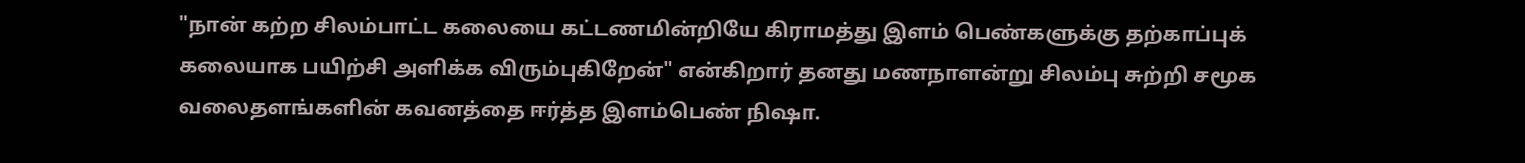"நான் கற்ற சிலம்பாட்ட கலையை கட்டணமின்றியே கிராமத்து இளம் பெண்களுக்கு தற்காப்புக் கலையாக பயிற்சி அளிக்க விரும்புகிறேன்" என்கிறார் தனது மணநாளன்று சிலம்பு சுற்றி சமூக வலைதளங்களின் கவனத்தை ஈர்த்த இளம்பெண் நிஷா.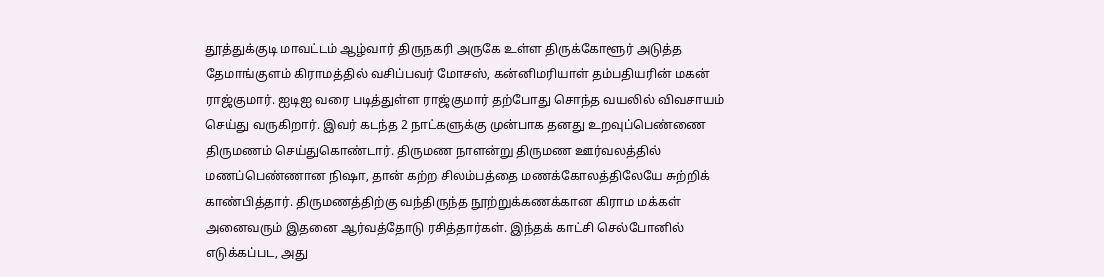தூத்துக்குடி மாவட்டம் ஆழ்வார் திருநகரி அருகே உள்ள திருக்கோளூர் அடுத்த தேமாங்குளம் கிராமத்தில் வசிப்பவர் மோசஸ், கன்னிமரியாள் தம்பதியரின் மகன் ராஜ்குமார். ஐடிஐ வரை படித்துள்ள ராஜ்குமார் தற்போது சொந்த வயலில் விவசாயம் செய்து வருகிறார். இவர் கடந்த 2 நாட்களுக்கு முன்பாக தனது உறவுப்பெண்ணை திருமணம் செய்துகொண்டார். திருமண நாளன்று திருமண ஊர்வலத்தில் மணப்பெண்ணான நிஷா, தான் கற்ற சிலம்பத்தை மணக்கோலத்திலேயே சுற்றிக் காண்பித்தார். திருமணத்திற்கு வந்திருந்த நூற்றுக்கணக்கான கிராம மக்கள் அனைவரும் இதனை ஆர்வத்தோடு ரசித்தார்கள். இந்தக் காட்சி செல்போனில் எடுக்கப்பட, அது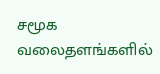சமூக வலைதளங்களில்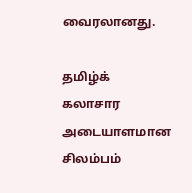வைரலானது.

தமிழ்க் கலாசார அடையாளமான சிலம்பம்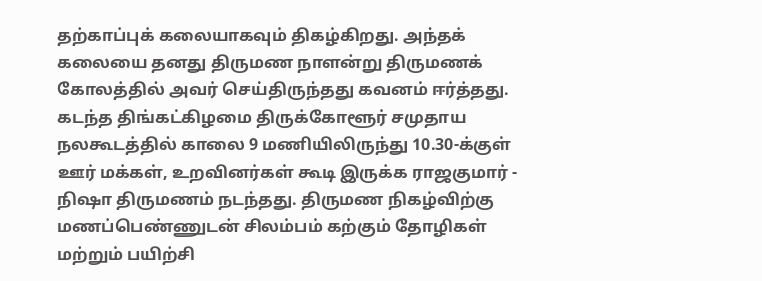தற்காப்புக் கலையாகவும் திகழ்கிறது. அந்தக் கலையை தனது திருமண நாளன்று திருமணக் கோலத்தில் அவர் செய்திருந்தது கவனம் ஈர்த்தது. கடந்த திங்கட்கிழமை திருக்கோளூர் சமுதாய நலகூடத்தில் காலை 9 மணியிலிருந்து 10.30-க்குள் ஊர் மக்கள், உறவினர்கள் கூடி இருக்க ராஜகுமார் - நிஷா திருமணம் நடந்தது. திருமண நிகழ்விற்கு மணப்பெண்ணுடன் சிலம்பம் கற்கும் தோழிகள் மற்றும் பயிற்சி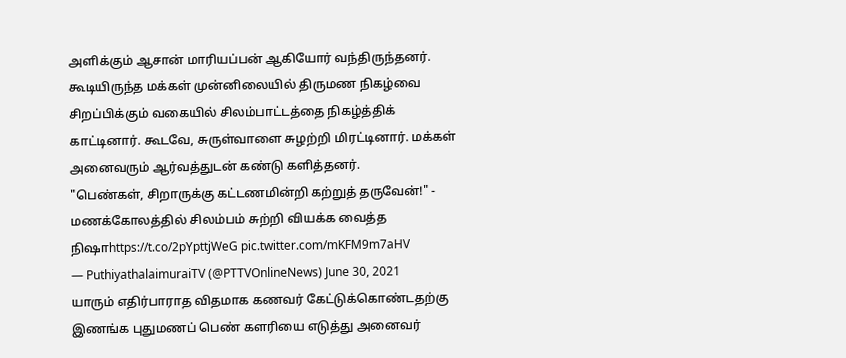அளிக்கும் ஆசான் மாரியப்பன் ஆகியோர் வந்திருந்தனர். கூடியிருந்த மக்கள் முன்னிலையில் திருமண நிகழ்வை சிறப்பிக்கும் வகையில் சிலம்பாட்டத்தை நிகழ்த்திக் காட்டினார். கூடவே, சுருள்வாளை சுழற்றி மிரட்டினார். மக்கள் அனைவரும் ஆர்வத்துடன் கண்டு களித்தனர்.
"பெண்கள், சிறாருக்கு கட்டணமின்றி கற்றுத் தருவேன்!" - மணக்கோலத்தில் சிலம்பம் சுற்றி வியக்க வைத்த நிஷாhttps://t.co/2pYpttjWeG pic.twitter.com/mKFM9m7aHV
— PuthiyathalaimuraiTV (@PTTVOnlineNews) June 30, 2021
யாரும் எதிர்பாராத விதமாக கணவர் கேட்டுக்கொண்டதற்கு இணங்க புதுமணப் பெண் களரியை எடுத்து அனைவர்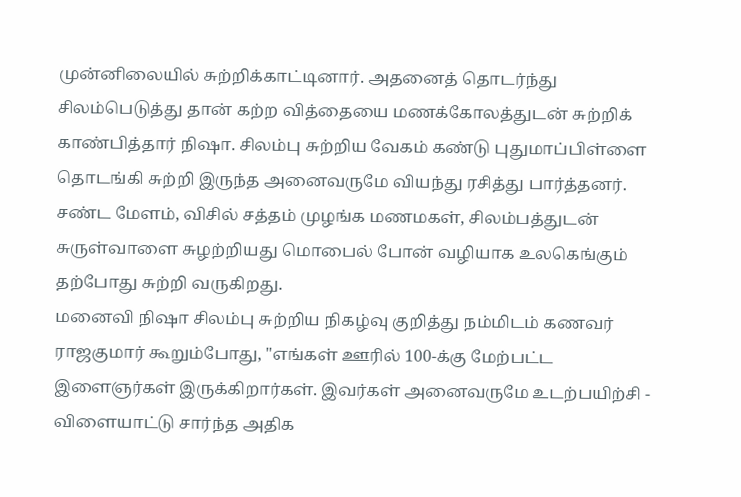முன்னிலையில் சுற்றிக்காட்டினார். அதனைத் தொடர்ந்து சிலம்பெடுத்து தான் கற்ற வித்தையை மணக்கோலத்துடன் சுற்றிக் காண்பித்தார் நிஷா. சிலம்பு சுற்றிய வேகம் கண்டு புதுமாப்பிள்ளை தொடங்கி சுற்றி இருந்த அனைவருமே வியந்து ரசித்து பார்த்தனர். சண்ட மேளம், விசில் சத்தம் முழங்க மணமகள், சிலம்பத்துடன் சுருள்வாளை சுழற்றியது மொபைல் போன் வழியாக உலகெங்கும் தற்போது சுற்றி வருகிறது.
மனைவி நிஷா சிலம்பு சுற்றிய நிகழ்வு குறித்து நம்மிடம் கணவர் ராஜகுமார் கூறும்போது, "எங்கள் ஊரில் 100-க்கு மேற்பட்ட இளைஞர்கள் இருக்கிறார்கள். இவர்கள் அனைவருமே உடற்பயிற்சி - விளையாட்டு சார்ந்த அதிக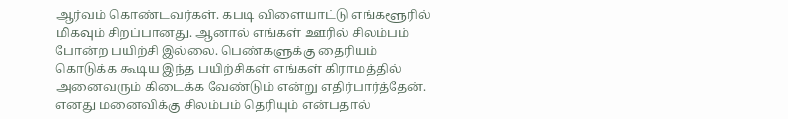ஆர்வம் கொண்டவர்கள். கபடி விளையாட்டு எங்களூரில் மிகவும் சிறப்பானது. ஆனால் எங்கள் ஊரில் சிலம்பம் போன்ற பயிற்சி இல்லை. பெண்களுக்கு தைரியம் கொடுக்க கூடிய இந்த பயிற்சிகள் எங்கள் கிராமத்தில் அனைவரும் கிடைக்க வேண்டும் என்று எதிர்பார்த்தேன். எனது மனைவிக்கு சிலம்பம் தெரியும் என்பதால்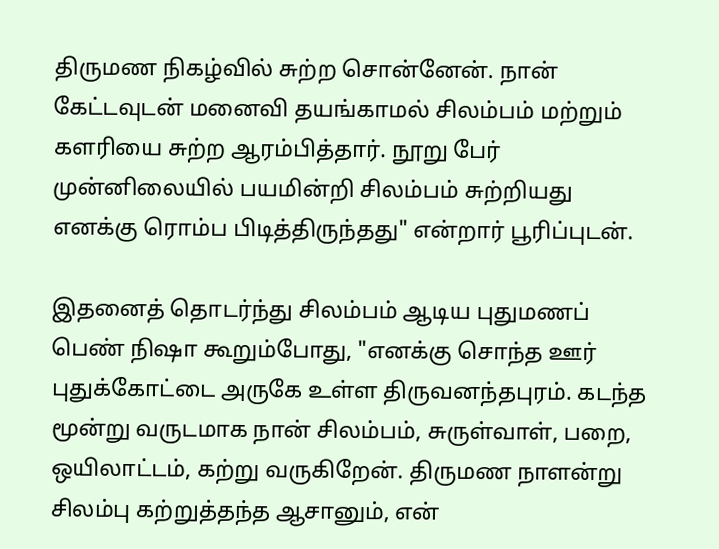திருமண நிகழ்வில் சுற்ற சொன்னேன். நான் கேட்டவுடன் மனைவி தயங்காமல் சிலம்பம் மற்றும் களரியை சுற்ற ஆரம்பித்தார். நூறு பேர் முன்னிலையில் பயமின்றி சிலம்பம் சுற்றியது எனக்கு ரொம்ப பிடித்திருந்தது" என்றார் பூரிப்புடன்.

இதனைத் தொடர்ந்து சிலம்பம் ஆடிய புதுமணப் பெண் நிஷா கூறும்போது, "எனக்கு சொந்த ஊர் புதுக்கோட்டை அருகே உள்ள திருவனந்தபுரம். கடந்த மூன்று வருடமாக நான் சிலம்பம், சுருள்வாள், பறை, ஒயிலாட்டம், கற்று வருகிறேன். திருமண நாளன்று சிலம்பு கற்றுத்தந்த ஆசானும், என்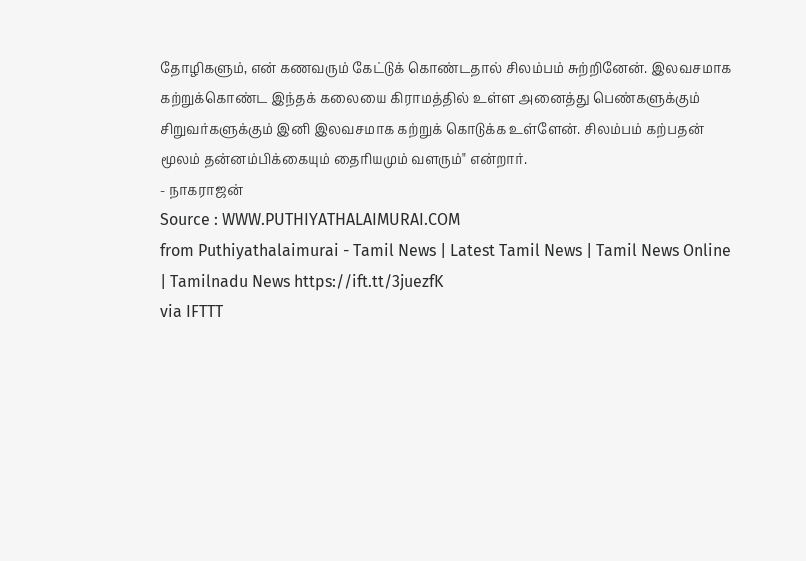தோழிகளும், என் கணவரும் கேட்டுக் கொண்டதால் சிலம்பம் சுற்றினேன். இலவசமாக கற்றுக்கொண்ட இந்தக் கலையை கிராமத்தில் உள்ள அனைத்து பெண்களுக்கும் சிறுவர்களுக்கும் இனி இலவசமாக கற்றுக் கொடுக்க உள்ளேன். சிலம்பம் கற்பதன் மூலம் தன்னம்பிக்கையும் தைரியமும் வளரும்" என்றார்.
- நாகராஜன்
Source : WWW.PUTHIYATHALAIMURAI.COM
from Puthiyathalaimurai - Tamil News | Latest Tamil News | Tamil News Online | Tamilnadu News https://ift.tt/3juezfK
via IFTTT